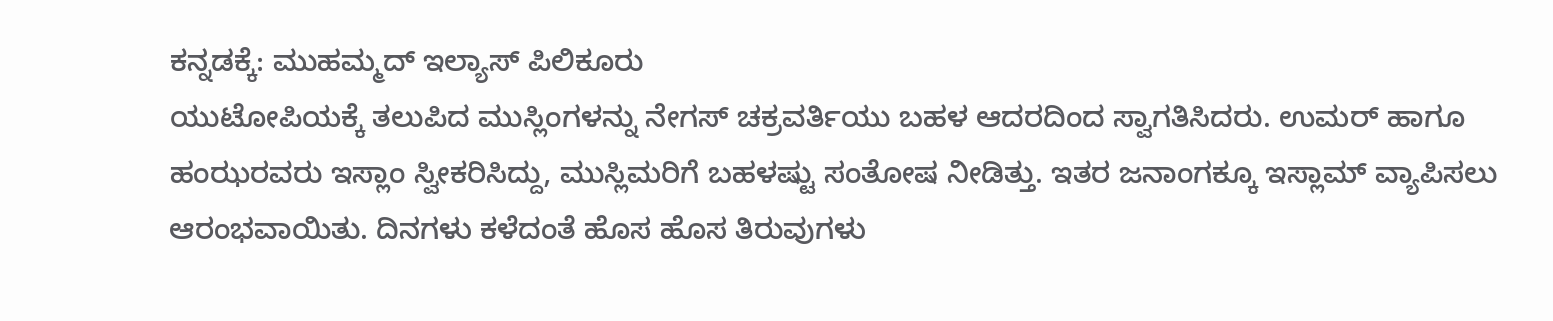ಕನ್ನಡಕ್ಕೆ: ಮುಹಮ್ಮದ್ ಇಲ್ಯಾಸ್ ಪಿಲಿಕೂರು
ಯುಟೋಪಿಯಕ್ಕೆ ತಲುಪಿದ ಮುಸ್ಲಿಂಗಳನ್ನು ನೇಗಸ್ ಚಕ್ರವರ್ತಿಯು ಬಹಳ ಆದರದಿಂದ ಸ್ವಾಗತಿಸಿದರು. ಉಮರ್ ಹಾಗೂ ಹಂಝರವರು ಇಸ್ಲಾಂ ಸ್ವೀಕರಿಸಿದ್ದು, ಮುಸ್ಲಿಮರಿಗೆ ಬಹಳಷ್ಟು ಸಂತೋಷ ನೀಡಿತ್ತು. ಇತರ ಜನಾಂಗಕ್ಕೂ ಇಸ್ಲಾಮ್ ವ್ಯಾಪಿಸಲು ಆರಂಭವಾಯಿತು. ದಿನಗಳು ಕಳೆದಂತೆ ಹೊಸ ಹೊಸ ತಿರುವುಗಳು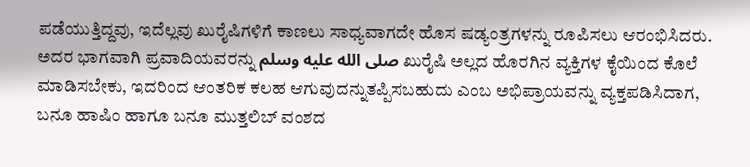ಪಡೆಯುತ್ತಿದ್ದವು, ಇದೆಲ್ಲವು ಖುರೈಷಿಗಳಿಗೆ ಕಾಣಲು ಸಾಧ್ಯವಾಗದೇ ಹೊಸ ಷಡ್ಯಂತ್ರಗಳನ್ನು ರೂಪಿಸಲು ಆರಂಭಿಸಿದರು. ಅದರ ಭಾಗವಾಗಿ ಪ್ರವಾದಿಯವರನ್ನು صلى الله عليه وسلم ಖುರೈಷಿ ಅಲ್ಲದ ಹೊರಗಿನ ವ್ಯಕ್ತಿಗಳ ಕೈಯಿಂದ ಕೊಲೆ ಮಾಡಿಸಬೇಕು, ಇದರಿಂದ ಆಂತರಿಕ ಕಲಹ ಆಗುವುದನ್ನುತಪ್ಪಿಸಬಹುದು ಎಂಬ ಅಭಿಪ್ರಾಯವನ್ನು ವ್ಯಕ್ತಪಡಿಸಿದಾಗ, ಬನೂ ಹಾಷಿಂ ಹಾಗೂ ಬನೂ ಮುತ್ತಲಿಬ್ ವಂಶದ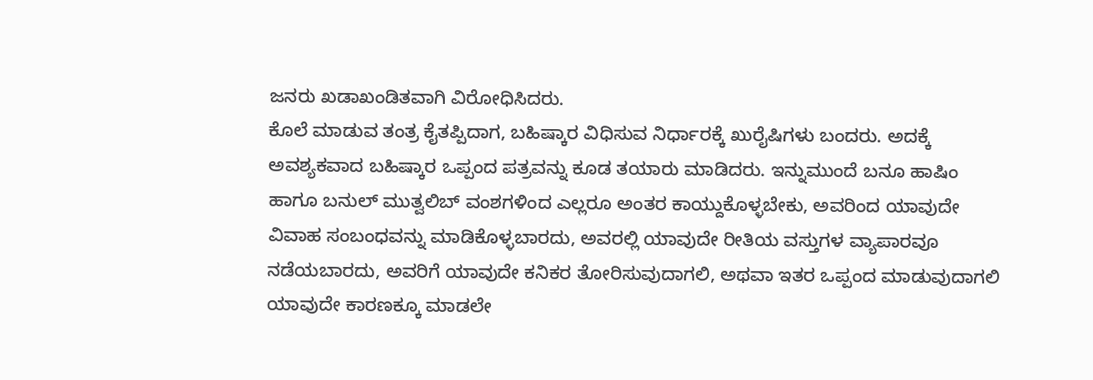ಜನರು ಖಡಾಖಂಡಿತವಾಗಿ ವಿರೋಧಿಸಿದರು.
ಕೊಲೆ ಮಾಡುವ ತಂತ್ರ ಕೈತಪ್ಪಿದಾಗ, ಬಹಿಷ್ಕಾರ ವಿಧಿಸುವ ನಿರ್ಧಾರಕ್ಕೆ ಖುರೈಷಿಗಳು ಬಂದರು. ಅದಕ್ಕೆ ಅವಶ್ಯಕವಾದ ಬಹಿಷ್ಕಾರ ಒಪ್ಪಂದ ಪತ್ರವನ್ನು ಕೂಡ ತಯಾರು ಮಾಡಿದರು. ಇನ್ನುಮುಂದೆ ಬನೂ ಹಾಷಿಂ ಹಾಗೂ ಬನುಲ್ ಮುತ್ವಲಿಬ್ ವಂಶಗಳಿಂದ ಎಲ್ಲರೂ ಅಂತರ ಕಾಯ್ದುಕೊಳ್ಳಬೇಕು, ಅವರಿಂದ ಯಾವುದೇ ವಿವಾಹ ಸಂಬಂಧವನ್ನು ಮಾಡಿಕೊಳ್ಳಬಾರದು, ಅವರಲ್ಲಿ ಯಾವುದೇ ರೀತಿಯ ವಸ್ತುಗಳ ವ್ಯಾಪಾರವೂ ನಡೆಯಬಾರದು, ಅವರಿಗೆ ಯಾವುದೇ ಕನಿಕರ ತೋರಿಸುವುದಾಗಲಿ, ಅಥವಾ ಇತರ ಒಪ್ಪಂದ ಮಾಡುವುದಾಗಲಿ ಯಾವುದೇ ಕಾರಣಕ್ಕೂ ಮಾಡಲೇ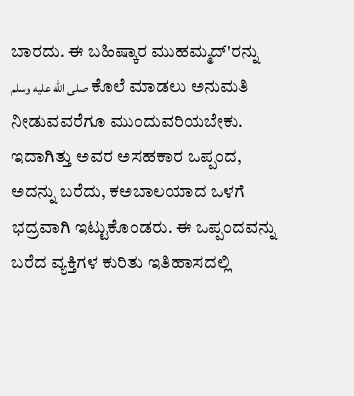ಬಾರದು. ಈ ಬಹಿಷ್ಕಾರ ಮುಹಮ್ಮದ್'ರನ್ನು صلى الله عليه وسلم ಕೊಲೆ ಮಾಡಲು ಅನುಮತಿ ನೀಡುವವರೆಗೂ ಮುಂದುವರಿಯಬೇಕು. ಇದಾಗಿತ್ತು ಅವರ ಅಸಹಕಾರ ಒಪ್ಪಂದ, ಅದನ್ನು ಬರೆದು, ಕಅಬಾಲಯಾದ ಒಳಗೆ ಭದ್ರವಾಗಿ ಇಟ್ಟುಕೊಂಡರು. ಈ ಒಪ್ಪಂದವನ್ನು ಬರೆದ ವ್ಯಕ್ತಿಗಳ ಕುರಿತು ಇತಿಹಾಸದಲ್ಲಿ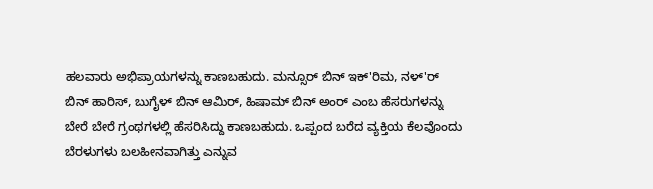ಹಲವಾರು ಅಭಿಪ್ರಾಯಗಳನ್ನು ಕಾಣಬಹುದು. ಮನ್ಸೂರ್ ಬಿನ್ ಇಕ್'ರಿಮ, ನಳ್'ರ್ ಬಿನ್ ಹಾರಿಸ್, ಬುಗೈಳ್ ಬಿನ್ ಆಮಿರ್, ಹಿಷಾಮ್ ಬಿನ್ ಅಂರ್ ಎಂಬ ಹೆಸರುಗಳನ್ನು ಬೇರೆ ಬೇರೆ ಗ್ರಂಥಗಳಲ್ಲಿ ಹೆಸರಿಸಿದ್ದು ಕಾಣಬಹುದು. ಒಪ್ಪಂದ ಬರೆದ ವ್ಯಕ್ತಿಯ ಕೆಲವೊಂದು ಬೆರಳುಗಳು ಬಲಹೀನವಾಗಿತ್ತು ಎನ್ನುವ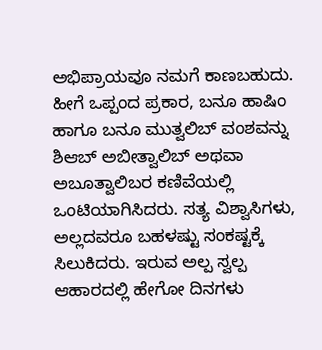ಅಭಿಪ್ರಾಯವೂ ನಮಗೆ ಕಾಣಬಹುದು.
ಹೀಗೆ ಒಪ್ಪಂದ ಪ್ರಕಾರ, ಬನೂ ಹಾಷಿಂ ಹಾಗೂ ಬನೂ ಮುತ್ವಲಿಬ್ ವಂಶವನ್ನು ಶಿಆಬ್ ಅಬೀತ್ವಾಲಿಬ್ ಅಥವಾ ಅಬೂತ್ವಾಲಿಬರ ಕಣಿವೆಯಲ್ಲಿ ಒಂಟಿಯಾಗಿಸಿದರು. ಸತ್ಯ ವಿಶ್ವಾಸಿಗಳು, ಅಲ್ಲದವರೂ ಬಹಳಷ್ಟು ಸಂಕಷ್ಟಕ್ಕೆ ಸಿಲುಕಿದರು. ಇರುವ ಅಲ್ಪ ಸ್ವಲ್ಪ ಆಹಾರದಲ್ಲಿ ಹೇಗೋ ದಿನಗಳು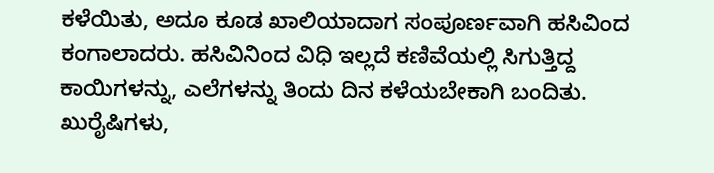ಕಳೆಯಿತು, ಅದೂ ಕೂಡ ಖಾಲಿಯಾದಾಗ ಸಂಪೂರ್ಣವಾಗಿ ಹಸಿವಿಂದ ಕಂಗಾಲಾದರು. ಹಸಿವಿನಿಂದ ವಿಧಿ ಇಲ್ಲದೆ ಕಣಿವೆಯಲ್ಲಿ ಸಿಗುತ್ತಿದ್ದ ಕಾಯಿಗಳನ್ನು, ಎಲೆಗಳನ್ನು ತಿಂದು ದಿನ ಕಳೆಯಬೇಕಾಗಿ ಬಂದಿತು.
ಖುರೈಷಿಗಳು,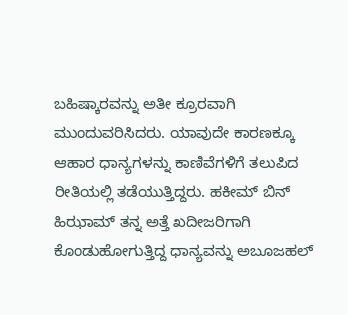ಬಹಿಷ್ಕಾರವನ್ನು ಅತೀ ಕ್ರೂರವಾಗಿ ಮುಂದುವರಿಸಿದರು. ಯಾವುದೇ ಕಾರಣಕ್ಕೂ ಆಹಾರ ಧಾನ್ಯಗಳನ್ನು ಕಾಣಿವೆಗಳಿಗೆ ತಲುಪಿದ ರೀತಿಯಲ್ಲಿ ತಡೆಯುತ್ತಿದ್ದರು. ಹಕೀಮ್ ಬಿನ್ ಹಿಝಾಮ್ ತನ್ನ ಅತ್ತೆ ಖದೀಜರಿಗಾಗಿ ಕೊಂಡುಹೋಗುತ್ತಿದ್ದ ಧಾನ್ಯವನ್ನು ಅಬೂಜಹಲ್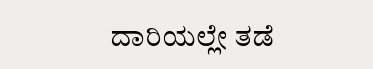ದಾರಿಯಲ್ಲೇ ತಡೆ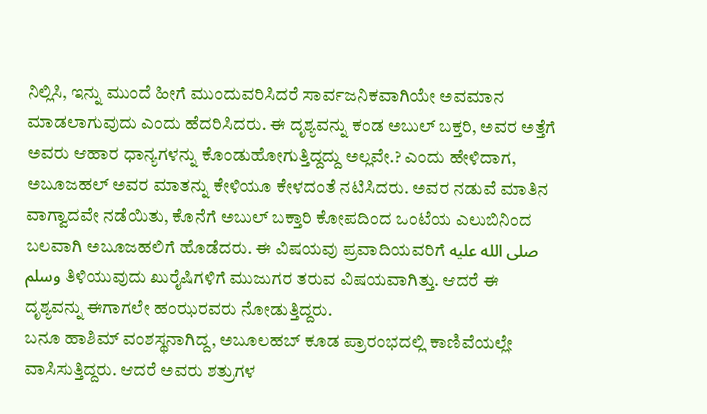ನಿಲ್ಲಿಸಿ, ಇನ್ನು ಮುಂದೆ ಹೀಗೆ ಮುಂದುವರಿಸಿದರೆ ಸಾರ್ವಜನಿಕವಾಗಿಯೇ ಅವಮಾನ ಮಾಡಲಾಗುವುದು ಎಂದು ಹೆದರಿಸಿದರು. ಈ ದೃಶ್ಯವನ್ನು ಕಂಡ ಅಬುಲ್ ಬಕ್ತರಿ, ಅವರ ಅತ್ತೆಗೆ ಅವರು ಆಹಾರ ಧಾನ್ಯಗಳನ್ನು ಕೊಂಡುಹೋಗುತ್ತಿದ್ದದ್ದು ಅಲ್ಲವೇ.? ಎಂದು ಹೇಳಿದಾಗ, ಅಬೂಜಹಲ್ ಅವರ ಮಾತನ್ನು ಕೇಳಿಯೂ ಕೇಳದಂತೆ ನಟಿಸಿದರು. ಅವರ ನಡುವೆ ಮಾತಿನ ವಾಗ್ವಾದವೇ ನಡೆಯಿತು, ಕೊನೆಗೆ ಅಬುಲ್ ಬಕ್ತಾರಿ ಕೋಪದಿಂದ ಒಂಟೆಯ ಎಲುಬಿನಿಂದ ಬಲವಾಗಿ ಅಬೂಜಹಲಿಗೆ ಹೊಡೆದರು. ಈ ವಿಷಯವು ಪ್ರವಾದಿಯವರಿಗೆ صلى الله عليه وسلم ತಿಳಿಯುವುದು ಖುರೈಷಿಗಳಿಗೆ ಮುಜುಗರ ತರುವ ವಿಷಯವಾಗಿತ್ತು. ಆದರೆ ಈ ದೃಶ್ಯವನ್ನು ಈಗಾಗಲೇ ಹಂಝರವರು ನೋಡುತ್ತಿದ್ದರು.
ಬನೂ ಹಾಶಿಮ್ ವಂಶಸ್ಥನಾಗಿದ್ದ, ಅಬೂಲಹಬ್ ಕೂಡ ಪ್ರಾರಂಭದಲ್ಲಿ ಕಾಣಿವೆಯಲ್ಲೇ ವಾಸಿಸುತ್ತಿದ್ದರು. ಆದರೆ ಅವರು ಶತ್ರುಗಳ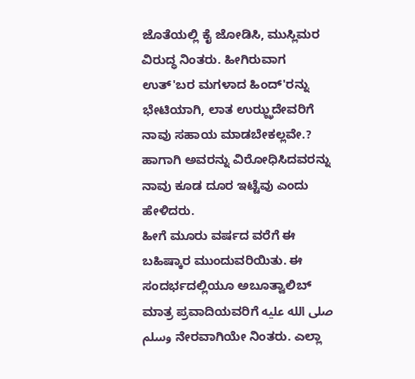ಜೊತೆಯಲ್ಲಿ ಕೈ ಜೋಡಿಸಿ, ಮುಸ್ಲಿಮರ ವಿರುದ್ಧ ನಿಂತರು. ಹೀಗಿರುವಾಗ ಉತ್'ಬರ ಮಗಳಾದ ಹಿಂದ್'ರನ್ನು ಭೇಟಿಯಾಗಿ, ಲಾತ ಉಝ್ಝದೇವರಿಗೆ ನಾವು ಸಹಾಯ ಮಾಡಬೇಕಲ್ಲವೇ.? ಹಾಗಾಗಿ ಅವರನ್ನು ವಿರೋಧಿಸಿದವರನ್ನು ನಾವು ಕೂಡ ದೂರ ಇಟ್ಟೆವು ಎಂದು ಹೇಳಿದರು.
ಹೀಗೆ ಮೂರು ವರ್ಷದ ವರೆಗೆ ಈ ಬಹಿಷ್ಕಾರ ಮುಂದುವರಿಯಿತು. ಈ ಸಂದರ್ಭದಲ್ಲಿಯೂ ಅಬೂತ್ವಾಲಿಬ್ ಮಾತ್ರ ಪ್ರವಾದಿಯವರಿಗೆ صلى الله عليه وسلم ನೇರವಾಗಿಯೇ ನಿಂತರು. ಎಲ್ಲಾ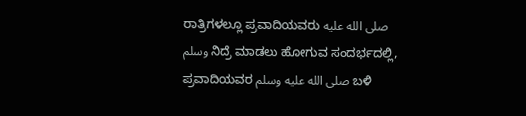ರಾತ್ರಿಗಳಲ್ಲೂ ಪ್ರವಾದಿಯವರು صلى الله عليه وسلم ನಿದ್ರೆ ಮಾಡಲು ಹೋಗುವ ಸಂದರ್ಭದಲ್ಲಿ, ಪ್ರವಾದಿಯವರ صلى الله عليه وسلم ಬಳಿ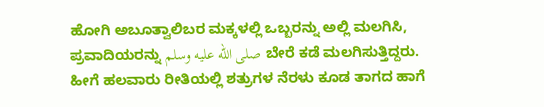ಹೋಗಿ ಅಬೂತ್ವಾಲಿಬರ ಮಕ್ಕಳಲ್ಲಿ ಒಬ್ಬರನ್ನು ಅಲ್ಲಿ ಮಲಗಿಸಿ, ಪ್ರವಾದಿಯರನ್ನು صلى الله عليه وسلم ಬೇರೆ ಕಡೆ ಮಲಗಿಸುತ್ತಿದ್ದರು. ಹೀಗೆ ಹಲವಾರು ರೀತಿಯಲ್ಲಿ ಶತ್ರುಗಳ ನೆರಳು ಕೂಡ ತಾಗದ ಹಾಗೆ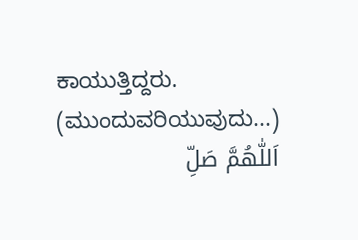ಕಾಯುತ್ತಿದ್ದರು.
(ಮುಂದುವರಿಯುವುದು...)
اَللّٰهُمَّ صَلِّ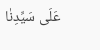عَلَى سَيِّدِنٰا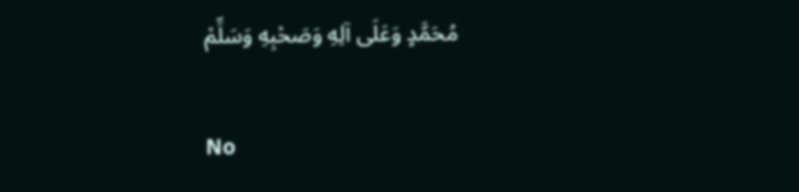مُحَمَّدٍ وَعَلَى آلِهِ وَصَحْبِهِ وَسَلِّمْ

No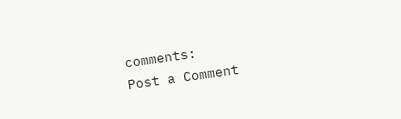comments:
Post a Comment